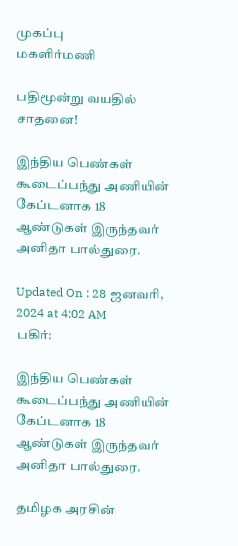முகப்பு
மகளிர்மணி

பதிமூன்று வயதில் சாதனை!

இந்திய பெண்கள் கூடைப்பந்து அணியின் கேப்டனாக 18 ஆண்டுகள் இருந்தவர் அனிதா பால்துரை.

Updated On : 28 ஜனவரி, 2024 at 4:02 AM
பகிர்:

இந்திய பெண்கள் கூடைப்பந்து அணியின் கேப்டனாக 18 ஆண்டுகள் இருந்தவர் அனிதா பால்துரை.

தமிழக அரசின்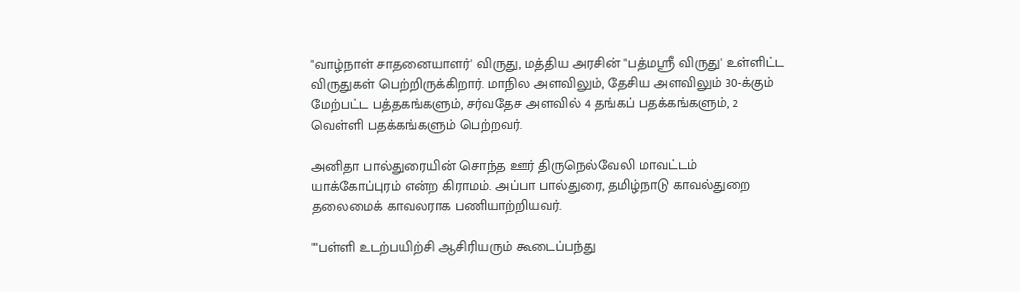"வாழ்நாள் சாதனையாளர்' விருது, மத்திய அரசின் "பத்மஸ்ரீ விருது' உள்ளிட்ட விருதுகள் பெற்றிருக்கிறார். மாநில அளவிலும், தேசிய அளவிலும் 30-க்கும் மேற்பட்ட பத்தகங்களும், சர்வதேச அளவில் 4 தங்கப் பதக்கங்களும், 2 வெள்ளி பதக்கங்களும் பெற்றவர்.

அனிதா பால்துரையின் சொந்த ஊர் திருநெல்வேலி மாவட்டம் யாக்கோப்புரம் என்ற கிராமம். அப்பா பால்துரை, தமிழ்நாடு காவல்துறை தலைமைக் காவலராக பணியாற்றியவர்.

""பள்ளி உடற்பயிற்சி ஆசிரியரும் கூடைப்பந்து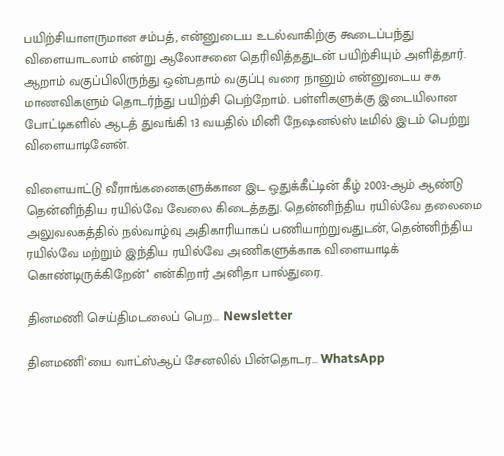பயிற்சியாளருமான சம்பத், என்னுடைய உடல்வாகிற்கு கூடைப்பந்து விளையாடலாம் என்று ஆலோசனை தெரிவித்ததுடன் பயிற்சியும் அளித்தார். ஆறாம் வகுப்பிலிருந்து ஒன்பதாம் வகுப்பு வரை நானும் என்னுடைய சக மாணவிகளும் தொடர்ந்து பயிற்சி பெற்றோம். பள்ளிகளுக்கு இடையிலான போட்டிகளில் ஆடத் துவங்கி 13 வயதில் மினி நேஷனல்ஸ் டீமில் இடம் பெற்று விளையாடினேன்.

விளையாட்டு வீராங்கனைகளுக்கான இட ஒதுக்கீட்டின் கீழ் 2003-ஆம் ஆண்டு தென்னிந்திய ரயில்வே வேலை கிடைத்தது. தென்னிந்திய ரயில்வே தலைமை அலுவலகத்தில் நல்வாழ்வு அதிகாரியாகப் பணியாற்றுவதுடன், தென்னிந்திய ரயில்வே மற்றும் இந்திய ரயில்வே அணிகளுக்காக விளையாடிக் கொண்டிருக்கிறேன்'' என்கிறார் அனிதா பால்துரை.

தினமணி செய்திமடலைப் பெற... Newsletter

தினமணி'யை வாட்ஸ்ஆப் சேனலில் பின்தொடர... WhatsApp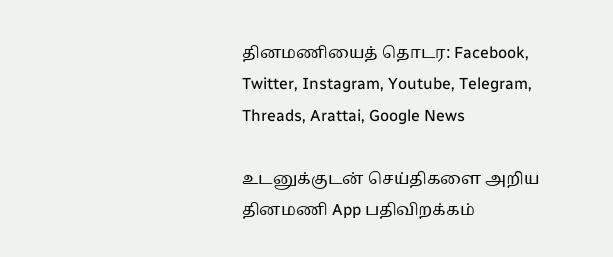தினமணியைத் தொடர: Facebook, Twitter, Instagram, Youtube, Telegram, Threads, Arattai, Google News

உடனுக்குடன் செய்திகளை அறிய தினமணி App பதிவிறக்கம்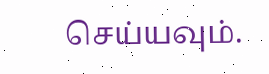செய்யவும்.